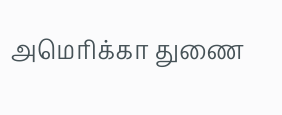அமெரிக்கா துணை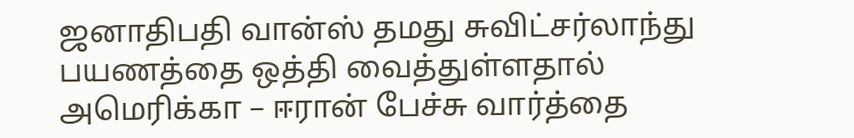ஜனாதிபதி வான்ஸ் தமது சுவிட்சர்லாந்து பயணத்தை ஒத்தி வைத்துள்ளதால் அமெரிக்கா – ஈரான் பேச்சு வார்த்தை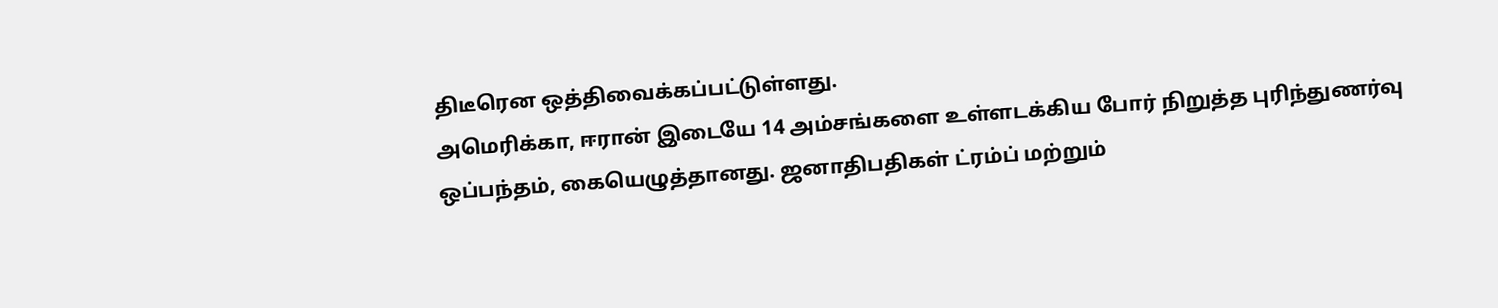திடீரென ஒத்திவைக்கப்பட்டுள்ளது.
அமெரிக்கா, ஈரான் இடையே 14 அம்சங்களை உள்ளடக்கிய போர் நிறுத்த புரிந்துணர்வு ஒப்பந்தம், கையெழுத்தானது. ஜனாதிபதிகள் ட்ரம்ப் மற்றும்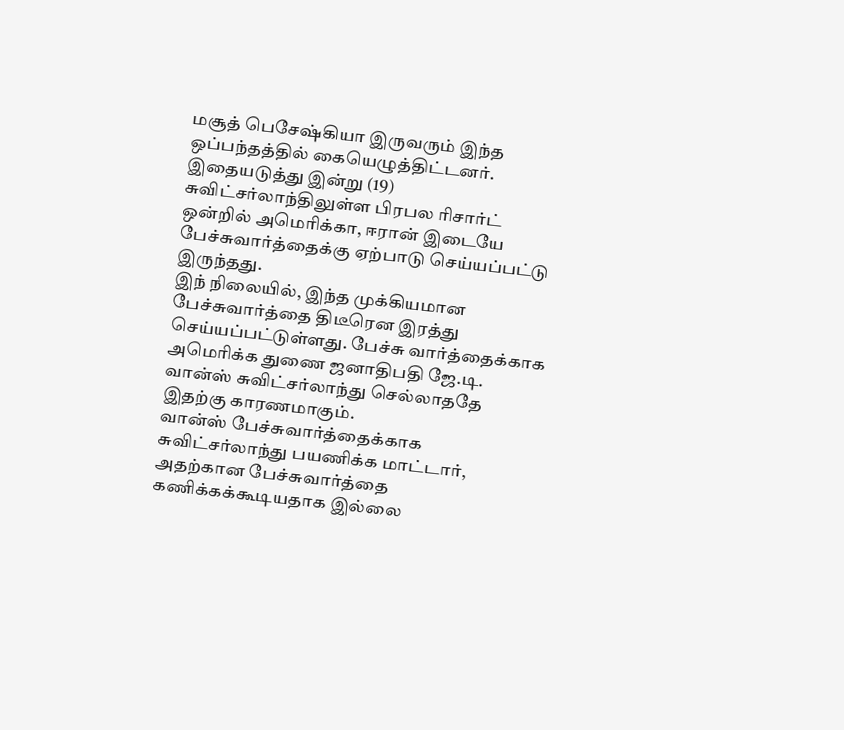மசூத் பெசேஷ்கியா இருவரும் இந்த ஒப்பந்தத்தில் கையெழுத்திட்டனர்.
இதையடுத்து இன்று (19) சுவிட்சர்லாந்திலுள்ள பிரபல ரிசார்ட் ஒன்றில் அமெரிக்கா, ஈரான் இடையே பேச்சுவார்த்தைக்கு ஏற்பாடு செய்யப்பட்டு இருந்தது.
இந் நிலையில், இந்த முக்கியமான பேச்சுவார்த்தை திடீரென இரத்து செய்யப்பட்டுள்ளது. பேச்சு வார்த்தைக்காக அமெரிக்க துணை ஜனாதிபதி ஜே.டி. வான்ஸ் சுவிட்சர்லாந்து செல்லாததே இதற்கு காரணமாகும்.
வான்ஸ் பேச்சுவார்த்தைக்காக சுவிட்சர்லாந்து பயணிக்க மாட்டார், அதற்கான பேச்சுவார்த்தை கணிக்கக்கூடியதாக இல்லை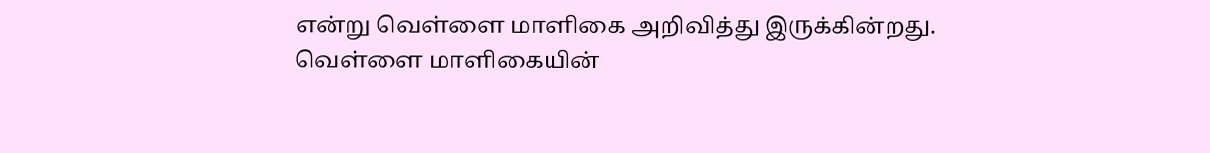என்று வெள்ளை மாளிகை அறிவித்து இருக்கின்றது.
வெள்ளை மாளிகையின்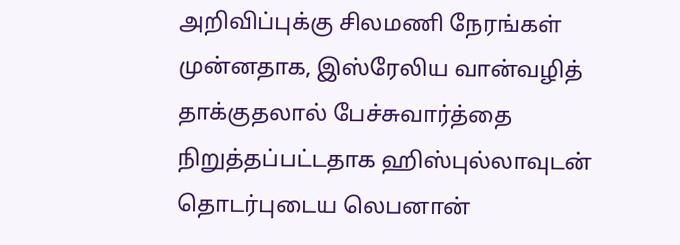அறிவிப்புக்கு சிலமணி நேரங்கள் முன்னதாக, இஸ்ரேலிய வான்வழித் தாக்குதலால் பேச்சுவார்த்தை நிறுத்தப்பட்டதாக ஹிஸ்புல்லாவுடன் தொடர்புடைய லெபனான்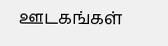ஊடகங்கள்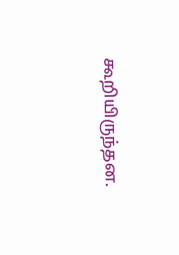கூறியிருந்தன.